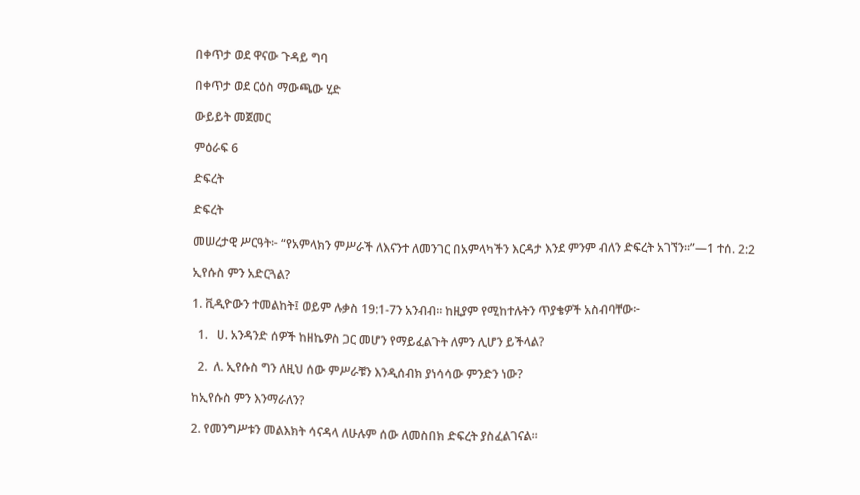በቀጥታ ወደ ዋናው ጉዳይ ግባ

በቀጥታ ወደ ርዕስ ማውጫው ሂድ

ውይይት መጀመር

ምዕራፍ 6

ድፍረት

ድፍረት

መሠረታዊ ሥርዓት፦ “የአምላክን ምሥራች ለእናንተ ለመንገር በአምላካችን እርዳታ እንደ ምንም ብለን ድፍረት አገኘን።”—1 ተሰ. 2:2

ኢየሱስ ምን አድርጓል?

1. ቪዲዮውን ተመልከት፤ ወይም ሉቃስ 19:1-7ን አንብብ። ከዚያም የሚከተሉትን ጥያቄዎች አስብባቸው፦

  1.   ሀ. አንዳንድ ሰዎች ከዘኬዎስ ጋር መሆን የማይፈልጉት ለምን ሊሆን ይችላል?

  2.  ለ. ኢየሱስ ግን ለዚህ ሰው ምሥራቹን እንዲሰብክ ያነሳሳው ምንድን ነው?

ከኢየሱስ ምን እንማራለን?

2. የመንግሥቱን መልእክት ሳናዳላ ለሁሉም ሰው ለመስበክ ድፍረት ያስፈልገናል።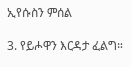ኢየሱስን ምሰል

3. የይሖዋን እርዳታ ፈልግ።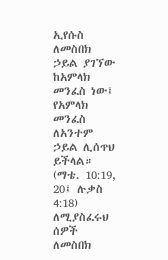ኢየሱስ ለመስበክ ኃይል ያገኘው ከአምላክ መንፈስ ነው፤ የአምላክ መንፈስ ለአንተም ኃይል ሊሰጥህ ይችላል። (ማቴ. 10:19, 20፤ ሉቃስ 4:18) ለሚያስፈሩህ ሰዎች ለመስበክ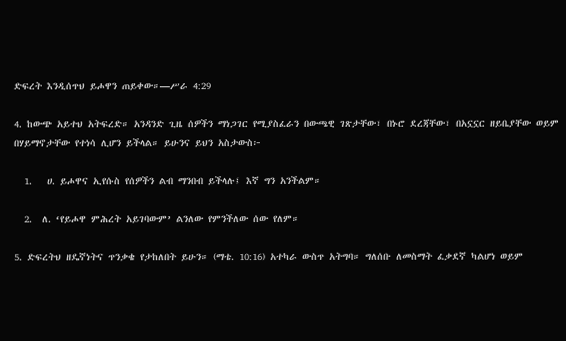ድፍረት እንዲሰጥህ ይሖዋን ጠይቀው።—ሥራ 4:29

4. ከውጭ አይተህ አትፍረድ። አንዳንድ ጊዜ ሰዎችን ማነጋገር የሚያስፈራን በውጫዊ ገጽታቸው፣ በኑሮ ደረጃቸው፣ በአኗኗር ዘይቤያቸው ወይም በሃይማኖታቸው የተነሳ ሊሆን ይችላል። ይሁንና ይህን አስታውስ፦

  1.   ሀ. ይሖዋና ኢየሱስ የሰዎችን ልብ ማንበብ ይችላሉ፤ እኛ ግን አንችልም።

  2.  ለ. ‘የይሖዋ ምሕረት አይገባውም’ ልንለው የምንችለው ሰው የለም።

5. ድፍረትህ ዘዴኛነትና ጥንቃቄ የታከለበት ይሁን። (ማቴ. 10:16) አተካራ ውስጥ አትግባ። ግለሰቡ ለመስማት ፈቃደኛ ካልሆነ ወይም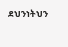ደህንነትህን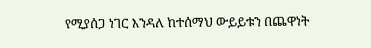የሚያሰጋ ነገር እንዳለ ከተሰማህ ውይይቱን በጨዋነት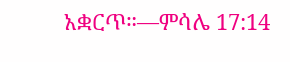አቋርጥ።—ምሳሌ 17:14